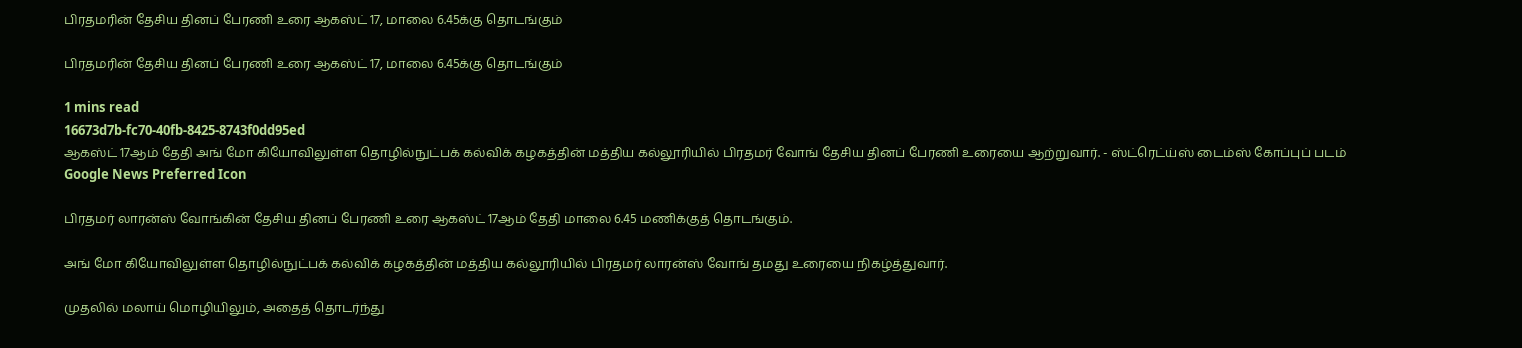பிரதமரின் தேசிய தினப் பேரணி உரை ஆகஸ்ட் 17, மாலை 6.45க்கு தொடங்கும்

பிரதமரின் தேசிய தினப் பேரணி உரை ஆகஸ்ட் 17, மாலை 6.45க்கு தொடங்கும்

1 mins read
16673d7b-fc70-40fb-8425-8743f0dd95ed
ஆகஸ்ட் 17ஆம் தேதி அங் மோ கியோவிலுள்ள தொழில்நுட்பக் கல்விக் கழகத்தின் மத்திய கல்லூரியில் பிரதமர் வோங் தேசிய தினப் பேரணி உரையை ஆற்றுவார். - ஸ்ட்ரெட்ய்ஸ் டைம்ஸ் கோப்புப் படம்
Google News Preferred Icon

பிரதமர் லாரன்ஸ் வோங்கின் தேசிய தினப் பேரணி உரை ஆகஸ்ட் 17ஆம் தேதி மாலை 6.45 மணிக்குத் தொடங்கும்.

அங் மோ கியோவிலுள்ள தொழில்நுட்பக் கல்விக் கழகத்தின் மத்திய கல்லூரியில் பிரதமர் லாரன்ஸ் வோங் தமது உரையை நிகழ்த்துவார்.

முதலில் மலாய் மொழியிலும், அதைத் தொடர்ந்து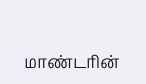மாண்டரின்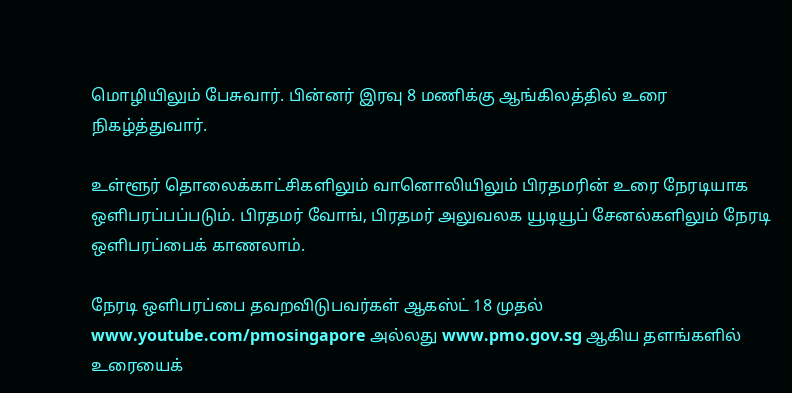மொழியிலும் பேசுவார். பின்னர் இரவு 8 மணிக்கு ஆங்கிலத்தில் உரை நிகழ்த்துவார்.

உள்ளூர் தொலைக்காட்சிகளிலும் வானொலியிலும் பிரதமரின் உரை நேரடியாக ஒளிபரப்பப்படும். பிரதமர் வோங், பிரதமர் அலுவலக யூடியூப் சேனல்களிலும் நேரடி ஒளிபரப்பைக் காணலாம்.

நேரடி ஒளிபரப்பை தவறவிடுபவர்கள் ஆகஸ்ட் 18 முதல் www.youtube.com/pmosingapore அல்லது www.pmo.gov.sg ஆகிய தளங்களில் உரையைக்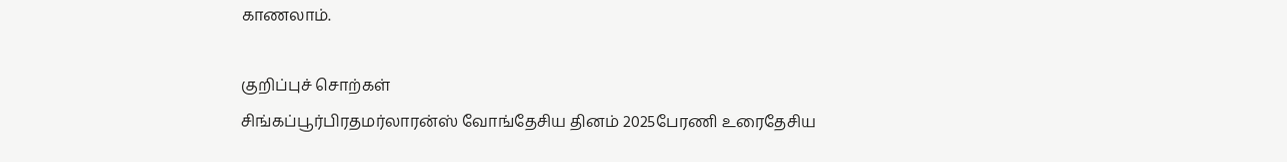காணலாம்.

குறிப்புச் சொற்கள்
சிங்கப்பூர்பிரதமர்லாரன்ஸ் வோங்தேசிய தினம் 2025பேரணி உரைதேசிய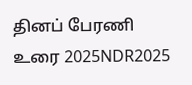தினப் பேரணி உரை 2025NDR2025